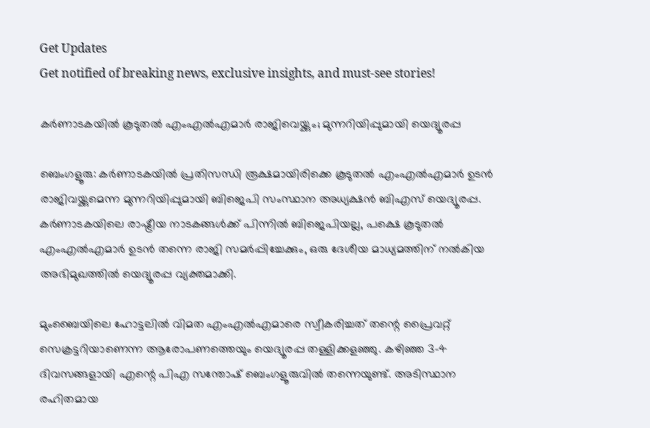Get Updates
Get notified of breaking news, exclusive insights, and must-see stories!

കർണാടകയിൽ കൂടുതൽ എംഎൽഎമാർ രാജിവെയ്ക്കും; മുന്നറിയിപ്പുമായി യെദ്യൂരപ്പ

ബെംഗളൂരു: കർണാടകയിൽ പ്രതിസന്ധി രൂക്ഷമായിരിക്കെ കൂടുതൽ എംഎൽഎമാർ ഉടൻ രാജിവയ്ക്കുമെന്ന മുന്നറിയിപ്പുമായി ബിജെപി സംസ്ഥാന അധ്യക്ഷൻ ബിഎസ് യെദ്യൂരപ്പ. കർണാടകയിലെ രാഷ്ട്രീയ നാടകങ്ങൾക്ക് പിന്നിൽ ബിജെപിയല്ല, പക്ഷെ കൂടുതൽ എംഎൽഎമാർ ഉടൻ തന്നെ രാജി സമർപ്പിച്ചേക്കും, ഒരു ദേശീയ മാധ്യമത്തിന് നൽകിയ അഭിമുഖത്തിൽ യെദ്യൂരപ്പ വ്യക്തമാക്കി.

മുംബൈയിലെ ഹോട്ടലിൽ വിമത എംഎൽഎമാരെ സ്വീകരിച്ചത് തന്റെ പ്രൈവറ്റ് സെക്രട്ടറിയാണെന്ന ആരോപണത്തെയും യെദ്യൂരപ്പ തള്ളിക്കളഞ്ഞു. കഴിഞ്ഞ 3-4 ദിവസങ്ങളായി എന്റെ പിഎ സന്തോഷ് ബെംഗളൂരുവിൽ തന്നെയുണ്ട്. അടിസ്ഥാന രഹിതമായ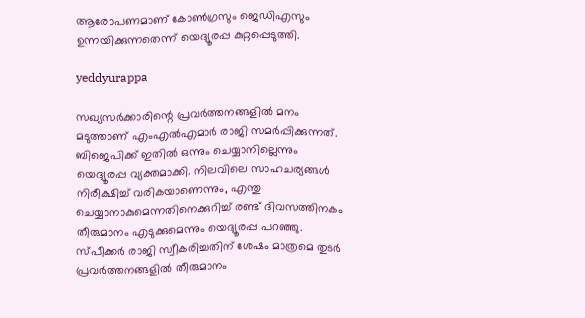ആരോപണമാണ് കോൺഗ്രസും ജെഡിഎസും ഉന്നയിക്കുന്നതെന്ന് യെദ്യൂരപ്പ കുറ്റപ്പെടുത്തി.

yeddyurappa

സഖ്യസർക്കാരിന്റെ പ്രവർത്തനങ്ങളിൽ മനം മടുത്താണ് എംഎൽഎമാർ രാജി സമർപ്പിക്കുന്നത്. ബിജെപിക്ക് ഇതിൽ ഒന്നും ചെയ്യാനില്ലെന്നും യെദ്യൂരപ്പ വ്യക്തമാക്കി. നിലവിലെ സാഹചര്യങ്ങൾ നിരീക്ഷിച്ച് വരികയാണെന്നും, എന്തു ചെയ്യാനാകുമെന്നതിനെക്കുറിച്ച് രണ്ട് ദിവസത്തിനകം തീരുമാനം എടുക്കുമെന്നും യെദ്യൂരപ്പ പറഞ്ഞു. സ്പീക്കർ രാജി സ്വീകരിച്ചതിന് ശേഷം മാത്രമെ തുടർ പ്രവർത്തനങ്ങളിൽ തീരുമാനം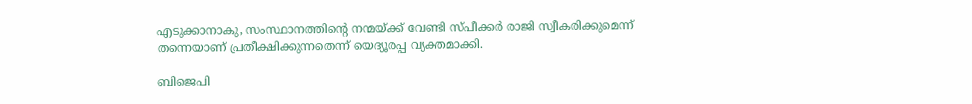എടുക്കാനാകു, സംസ്ഥാനത്തിന്റെ നന്മയ്ക്ക് വേണ്ടി സ്പീക്കർ രാജി സ്വീകരിക്കുമെന്ന് തന്നെയാണ് പ്രതീക്ഷിക്കുന്നതെന്ന് യെദ്യൂരപ്പ വ്യക്തമാക്കി.

ബിജെപി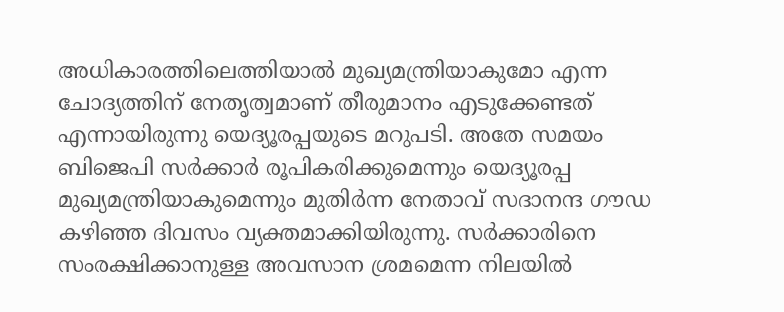അധികാരത്തിലെത്തിയാൽ മുഖ്യമന്ത്രിയാകുമോ എന്ന ചോദ്യത്തിന് നേതൃത്വമാണ് തീരുമാനം എടുക്കേണ്ടത് എന്നായിരുന്നു യെദ്യൂരപ്പയുടെ മറുപടി. അതേ സമയം ബിജെപി സർക്കാർ രൂപികരിക്കുമെന്നും യെദ്യൂരപ്പ മുഖ്യമന്ത്രിയാകുമെന്നും മുതിർന്ന നേതാവ് സദാനന്ദ ഗൗഡ കഴിഞ്ഞ ദിവസം വ്യക്തമാക്കിയിരുന്നു. സർക്കാരിനെ സംരക്ഷിക്കാനുള്ള അവസാന ശ്രമമെന്ന നിലയിൽ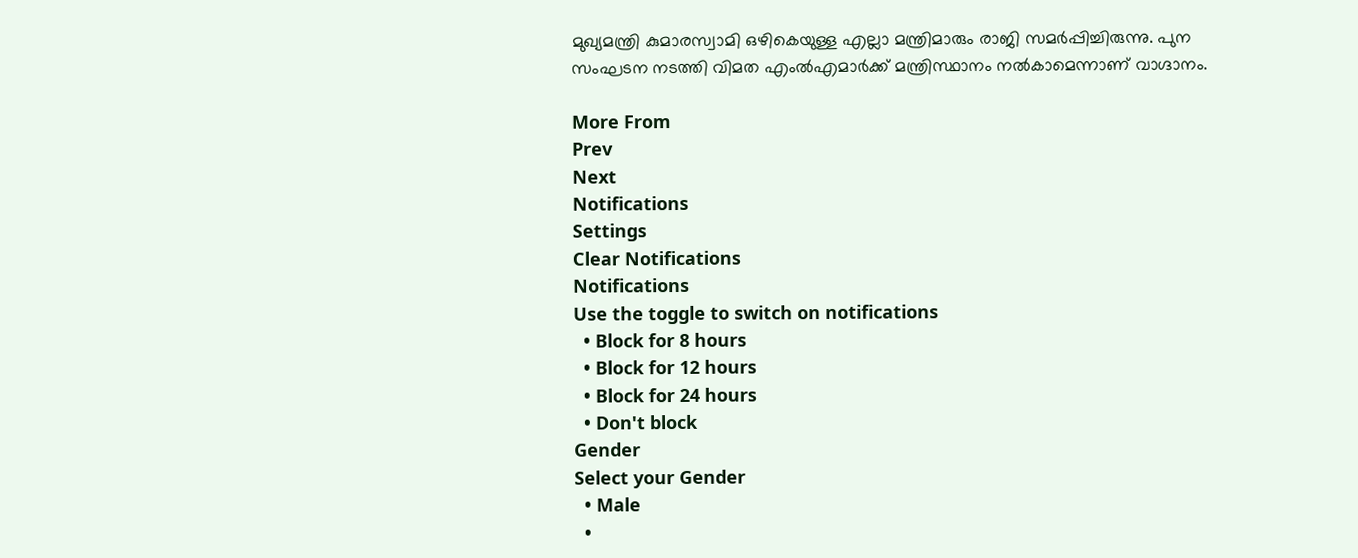മുഖ്യമന്ത്രി കുമാരസ്വാമി ഒഴികെയുള്ള എല്ലാ മന്ത്രിമാരും രാജി സമർപ്പിച്ചിരുന്നു. പുന സംഘടന നടത്തി വിമത എംൽഎമാർക്ക് മന്ത്രിസ്ഥാനം നൽകാമെന്നാണ് വാഗ്ദാനം.

More From
Prev
Next
Notifications
Settings
Clear Notifications
Notifications
Use the toggle to switch on notifications
  • Block for 8 hours
  • Block for 12 hours
  • Block for 24 hours
  • Don't block
Gender
Select your Gender
  • Male
  •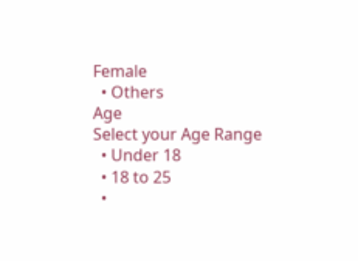Female
  • Others
Age
Select your Age Range
  • Under 18
  • 18 to 25
  •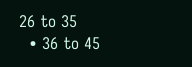26 to 35
  • 36 to 45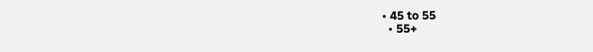• 45 to 55
  • 55+